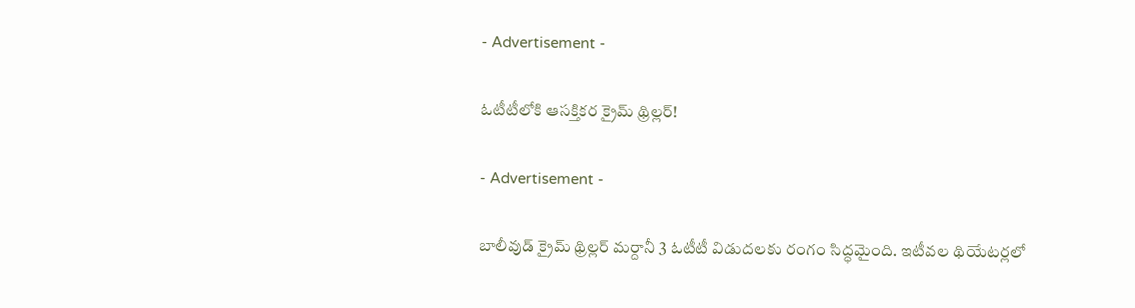- Advertisement -

ఓటీటీలోకి ఆసక్తికర క్రైమ్ థ్రిల్లర్‌!

- Advertisement -

బాలీవుడ్ క్రైమ్ థ్రిల్లర్ మర్దానీ 3 ఓటీటీ విడుదలకు రంగం సిద్ధమైంది. ఇటీవల థియేటర్లలో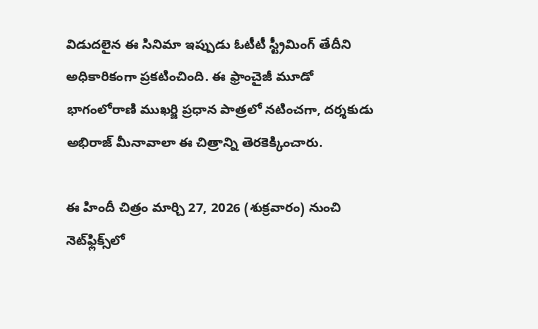విడుదలైన ఈ సినిమా ఇప్పుడు ఓటీటీ స్ట్రీమింగ్ తేదీని అధికారికంగా ప్రకటించింది. ఈ ఫ్రాంచైజీ మూడో భాగంలోరాణి ముఖర్జి ప్రధాన పాత్రలో నటించగా, దర్శకుడు అభిరాజ్ మీనావాలా ఈ చిత్రాన్ని తెరకెక్కించారు.

ఈ హిందీ చిత్రం మార్చి 27, 2026 (శుక్రవారం) నుంచి నెట్‌ఫ్లిక్స్‌లో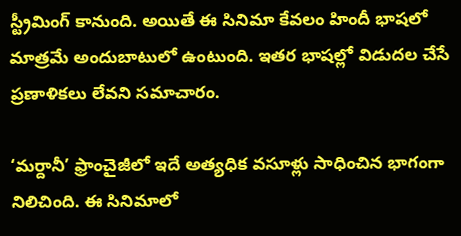స్ట్రీమింగ్ కానుంది. అయితే ఈ సినిమా కేవలం హిందీ భాషలో మాత్రమే అందుబాటులో ఉంటుంది. ఇతర భాషల్లో విడుదల చేసే ప్రణాళికలు లేవని సమాచారం.

‘మర్దానీ’ ఫ్రాంచైజీలో ఇదే అత్యధిక వసూళ్లు సాధించిన భాగంగా నిలిచింది. ఈ సినిమాలో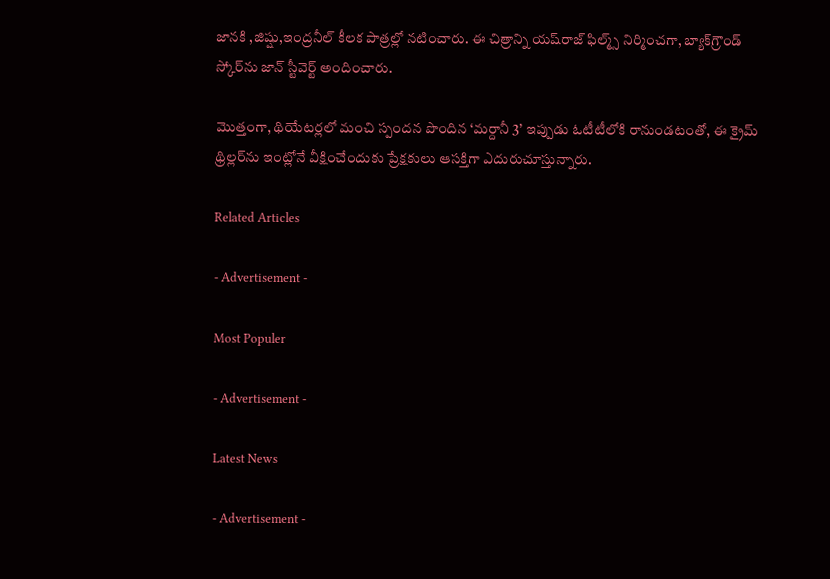జానకి ,జిష్షు,ఇంద్రనీల్ కీలక పాత్రల్లో నటించారు. ఈ చిత్రాన్ని యష్‌రాజ్ ఫిల్మ్స్ నిర్మించగా, బ్యాక్‌గ్రౌండ్ స్కోర్‌ను జాన్ స్టీవెర్ట్ అందించారు.

మొత్తంగా, థియేటర్లలో మంచి స్పందన పొందిన ‘మర్దానీ 3’ ఇప్పుడు ఓటీటీలోకి రానుండటంతో, ఈ క్రైమ్ థ్రిల్లర్‌ను ఇంట్లోనే వీక్షించేందుకు ప్రేక్షకులు ఆసక్తిగా ఎదురుచూస్తున్నారు.

Related Articles

- Advertisement -

Most Populer

- Advertisement -

Latest News

- Advertisement -